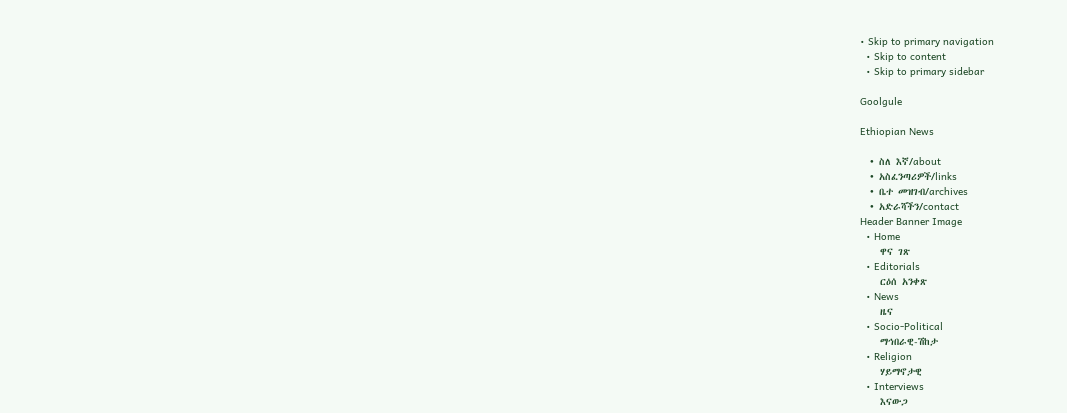• Skip to primary navigation
  • Skip to content
  • Skip to primary sidebar

Goolgule

Ethiopian News

  • ስለ እኛ/about
  • አስፈንጣሪዎች/links
  • ቤተ መዝገብ/archives
  • አድራሻችን/contact
Header Banner Image
  • Home
    ዋና ገጽ
  • Editorials
    ርዕሰ አንቀጽ
  • News
    ዜና
  • Socio-Political
    ማኅበራዊ-ሽከታ
  • Religion
    ሃይማኖታዊ
  • Interviews
    እናውጋ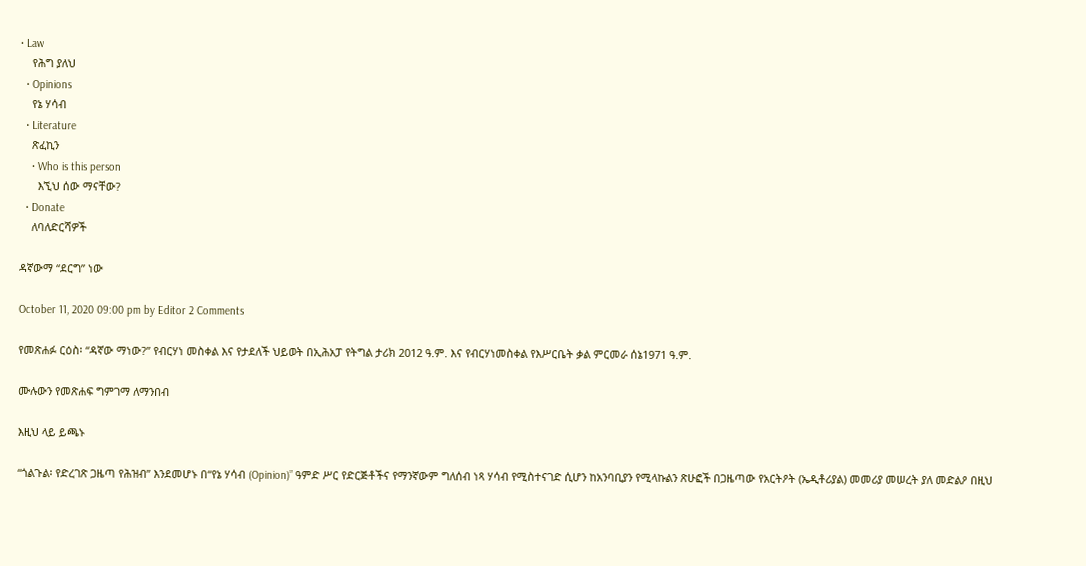• Law
    የሕግ ያለህ
  • Opinions
    የኔ ሃሳብ
  • Literature
    ጽፈኪን
    • Who is this person
      እኚህ ሰው ማናቸው?
  • Donate
    ለባለድርሻዎች

ዳኛውማ “ደርግ” ነው

October 11, 2020 09:00 pm by Editor 2 Comments

የመጽሐፉ ርዕስ፡ “ዳኛው ማነው?” የብርሃነ መስቀል እና የታደለች ህይወት በኢሕአፓ የትግል ታሪክ 2012 ዓ.ም. እና የብርሃነመስቀል የእሥርቤት ቃል ምርመራ ሰኔ1971 ዓ.ም.

ሙሉውን የመጽሐፍ ግምገማ ለማንበብ

እዚህ ላይ ይጫኑ

“ጎልጉል፡ የድረገጽ ጋዜጣ የሕዝብ” እንደመሆኑ በ“የኔ ሃሳብ (Opinion)” ዓምድ ሥር የድርጅቶችና የማንኛውም ግለሰብ ነጻ ሃሳብ የሚስተናገድ ሲሆን ከአንባቢያን የሚላኩልን ጽሁፎች በጋዜጣው የአርትዖት (ኤዲቶሪያል) መመሪያ መሠረት ያለ መድልዖ በዚህ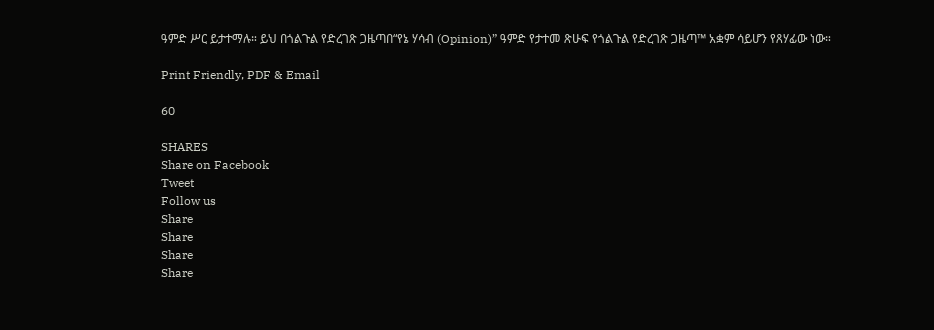ዓምድ ሥር ይታተማሉ። ይህ በጎልጉል የድረገጽ ጋዜጣበ“የኔ ሃሳብ (Opinion)” ዓምድ የታተመ ጽሁፍ የጎልጉል የድረገጽ ጋዜጣ™ አቋም ሳይሆን የጸሃፊው ነው።

Print Friendly, PDF & Email

60

SHARES
Share on Facebook
Tweet
Follow us
Share
Share
Share
Share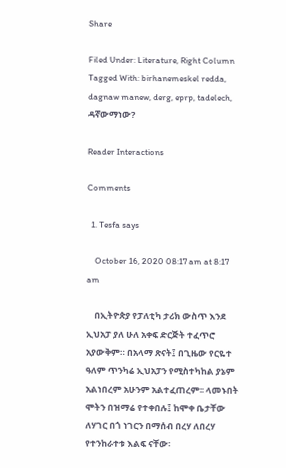Share

Filed Under: Literature, Right Column Tagged With: birhanemeskel redda, dagnaw manew, derg, eprp, tadelech, ዳኛውማነው?

Reader Interactions

Comments

  1. Tesfa says

    October 16, 2020 08:17 am at 8:17 am

    በኢትዮጵያ የፓለቲካ ታሪክ ውስጥ እንደ ኢህአፓ ያለ ሁለ አቀፍ ድርጅት ተፈጥሮ አያውቅም። በአላማ ጽናት፤ በጊዜው የርዬተ ዓለም ጥንካሬ ኢህአፓን የሚስተካከል ያኔም አልነበረም አሁንም አልተፈጠረም፡፡ ላመኑበት ሞትን በዝማሬ የተቀበሉ፤ ከሞቀ ቤታቸው ለሃገር በጎ ነገርን በማሰብ በረሃ ለበረሃ የተንከራተቱ እልፍ ናቸው፡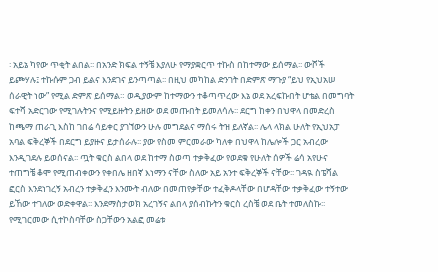፡ አይኔ ካየው ጥቂት ልበል፡፡ በአንድ ክፍል ተኝቼ እያለሁ የማያቋርጥ ተኩስ በከተማው ይሰማል፡፡ ውሾች ይጮሃሉ፤ ተኩሱም ጋብ ይልና እንደገና ይንጣጣል፡፡ በዚህ መካከል ድንገት በድምጽ ማጉያ “ይህ የኢህአሠ ሰራዊት ነው” የሚል ድምጽ ይሰማል። ወዲያውም ከተማውን ተቆጣጥረው እኔ ወደ አረፍኩበት ሆቴል በመግባት ፍተሻ አድርገው የሚገሉትንና የሚይዙትን ይዘው ወደ መጡበት ይመለሳሉ፡፡ ደርግ ከቀን በህዋላ በመድረስ ከጫማ ጠራጊ እስከ ገበሬ ሳይቀር ያገኘውን ሁሉ መግደልና ማሰሩ ትዝ ይለኛል፡፡ ሌላ ላክል ሁለት የኢህአፓ አባል ፍቅረኞች በደርግ ይያዙና ይታሰራሉ፡፡ ያው የስመ ምርመራው ካለቀ በህዋላ ከሌሎች ጋር አብረው እንዲገደሉ ይወሰናል፡፡ ጧት ቁርስ ልበላ ወደ ከተማ ስወጣ ተቃቅፈው የወደቁ የሁለት ሰዎች ሬሳ አየሁና ተጠግቼ ቆሞ የሚጠብቀውን የቀበሌ ዘበኛ እነማን ናቸው ስለው አይ አንተ ፍቅረኞች ናቸው፡፡ ገዳዪ ስፔሻል ፎርስ እንደነገረኝ አብረን ተቃቅፈን እንሙት ብለው በመጠየቃቸው ተፈቅዶላቸው በሆዳቸው ተቃቅፈው ተኝተው ይኸው ተገለው ወድቀዋል፡፡ እንደማስታወክ አረገኝና ልበላ ያሰብኩትን ቁርስ ረስቼ ወደ ቤት ተመለስኩ፡፡ የሚገርመው ሲተኮስባቸው ስጋቸውን አልፎ መሬቱ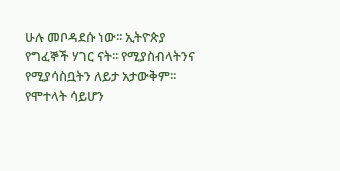ሁሉ መቦዳደሱ ነው፡፡ ኢትዮጵያ የግፈኞች ሃገር ናት፡፡ የሚያስብላትንና የሚያሳስቧትን ለይታ አታውቅም፡፡ የሞተላት ሳይሆን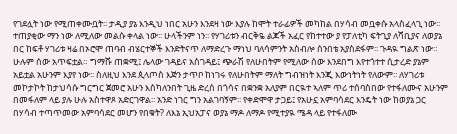የገደሏት ነው የሚጠቀሙቧት፡፡ ታዲያ ያኔ እንዲህ ነበር አሁን እንደዛ ነው እያሉ ከሞት ተራፊዎች መካከል በሃሳብ መቧቀሱ አላስፈላጊ ነው፡፡ ተጠያቂው ማን ነው ለሚለው መልሱ ቀላል ነው፡፡ ሁላችንም ነን፡፡ የሃገሪቱን ብርቅዬ ልጆች አፈር የከተተው ያ የፓለቲካ ፍትጊያ ለሻቢያና ለወያኔ በር ከፍቶ ሃገሪቱ ዛሬ በኦሮሞ ጠባብ ብሄርተኞች እንድትናጥ ለማድረጉ ማነህ ባለሳምንት አስብሎ ሰንበቴ አያስደፋም፡፡ ጉዳዪ ግልጽ ነው። ሁሉም ሰው አጥፍቷል። ግማሹ ጠቋሚ፤ ሌላው ገዳይና አስገዳይ፤ ጭራሽ የለሁበትም የሚለው ሰው እንደበግ እየተጎተተ ሲታረድ ያኔም አይቷል አሁንም እያየ ነው፡፡ ስለዚህ እንደ ጲላጦስ እጅን ታጥቦ ከነገሩ የለሁበትም ማለት ግብዝነት እንጂ እውነትነት የለውም፡፡ ለሃገሪቱ መኮታኮት ከታህሳሱ ግርግር ጀመሮ አሁን እስካለንበት ጊዜ ድረሰ በጎሳና በቋንቋ አለያም በርዪተ ኣለም ጥሪ ተሰባስበው የተፋለሙና አሁንም በመፋለም ላይ ያሉ ሁሉ አስተዋጾ አድርገዋል፡፡ አንድ ነገር ግን አልገባኝም፡፡ የቀድሞዋ ታጋይ፤ የአሁኗ አምባሳደር እንዴት ነው ከወያኔ ጋር በሃሳብ ተጣጥመው አምባሳደር መሆን የበቁት? ለእኔ ኢህአፓና ወያኔ ማዶ ለማዶ የሚተያዪ ሜዳ ላይ የተፋለሙ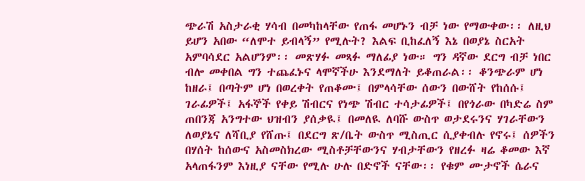ጭራሽ አስታራቂ ሃሳብ በመካከላቸው የጠፋ መሆኑን ብቻ ነው የማውቀው፡፡ ለዚህ ይሆን አበው “ለሞተ ይብላኝ” የሚሉት? እልፍ ቢከፈለኝ እኔ በወያኔ ስርአት አምባሳደር አልሆንም፡፡ መጽሃፉ መጻፉ ማለፊያ ነው። ግን ዳኛው ደርግ ብቻ ነበር ብሎ መቀበል ግን ተጨፈኑና ላሞኛችሁ እንደማለት ይቆጠራል፡፡ ቆንጭራም ሆነ ከዘራ፤ በጣትም ሆነ በወረቀት የጠቆሙ፤ በምላሳቸው ሰውን በውሸት የከሰሱ፤ ገራፊዎች፤ አፋኞች የቀይ ሽብርና የነጭ ሽብር ተሳታፊዎች፤ በየጎራው በካድሬ ስም ጠበንጃ አንግተው ህዝብን ያሰቃዪ፤ በመለዪ ለባሹ ውስጥ ወታደሩንና ሃገራቸውን ለወያኔና ለሻቢያ የሸጡ፤ በደርግ ጽ/ቤት ውስጥ ሚስጢር ሲያቀብሉ የኖሩ፤ ሰዎችን በሃሰት ከሰውና አስመስክረው ሚስቶቻቸውንና ሃብታቸውን የዘረፉ ዛሬ ቆመው እኛ አላጠፋንም እነዚያ ናቸው የሚሉ ሁሉ በድኖች ናቸው፡፡ የቁም ሙታኖች ሴራና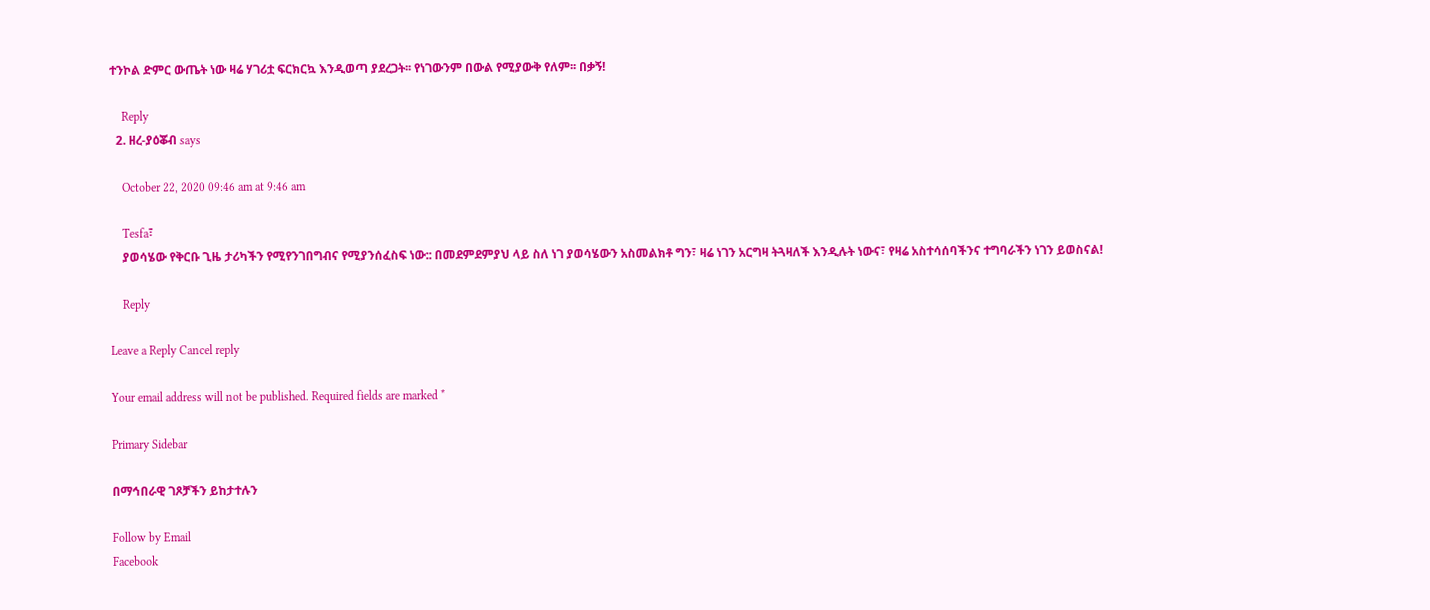ተንኮል ድምር ውጤት ነው ዛሬ ሃገሪቷ ፍርክርኳ እንዲወጣ ያደረጋት፡፡ የነገውንም በውል የሚያውቅ የለም፡፡ በቃኝ!

    Reply
  2. ዘረ-ያዕቖብ says

    October 22, 2020 09:46 am at 9:46 am

    Tesfa፣
    ያወሳሄው የቅርቡ ጊዜ ታሪካችን የሚየንገበግብና የሚያንሰፈስፍ ነው:: በመደምደምያህ ላይ ስለ ነገ ያወሳሄውን አስመልክቶ ግን፣ ዛሬ ነገን አርግዛ ትጓዛለች እንዲሉት ነውና፣ የዛሬ አስተሳሰባችንና ተግባራችን ነገን ይወስናል!

    Reply

Leave a Reply Cancel reply

Your email address will not be published. Required fields are marked *

Primary Sidebar

በማኅበራዊ ገጾቻችን ይከታተሉን

Follow by Email
Facebook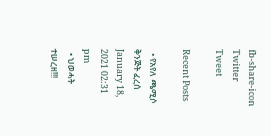fb-share-icon
Twitter
Tweet

Recent Posts

  • የአየለ ጫሚሶ ቅንጅት ፈረሰ January 18, 2021 02:31 pm
  • ህወሓት ተሠረዘ!!!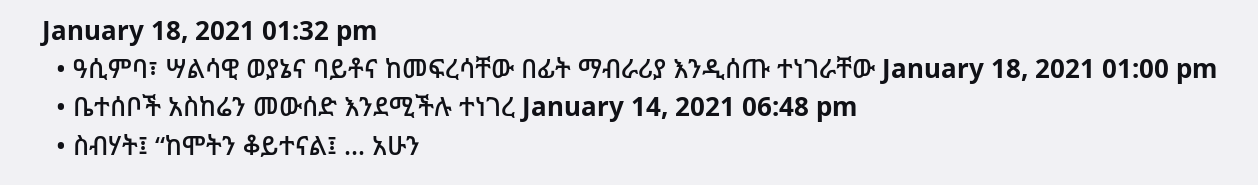January 18, 2021 01:32 pm
  • ዓሲምባ፣ ሣልሳዊ ወያኔና ባይቶና ከመፍረሳቸው በፊት ማብራሪያ እንዲሰጡ ተነገራቸው January 18, 2021 01:00 pm
  • ቤተሰቦች አስከሬን መውሰድ እንደሚችሉ ተነገረ January 14, 2021 06:48 pm
  • ስብሃት፤ “ከሞትን ቆይተናል፤ … አሁን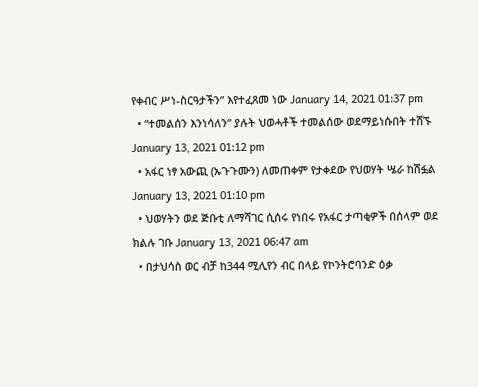የቀብር ሥነ-ስርዓታችን” እየተፈጸመ ነው January 14, 2021 01:37 pm
  • “ተመልሰን እንነሳለን” ያሉት ህወሓቶች ተመልሰው ወደማይነሱበት ተሸኙ January 13, 2021 01:12 pm
  • አፋር ነፃ አውጪ (ኡጉጉሙን) ለመጠቀም የታቀደው የህወሃት ሤራ ከሽፏል January 13, 2021 01:10 pm
  • ህወሃትን ወደ ጅቡቲ ለማሻገር ሲሰሩ የነበሩ የአፋር ታጣቂዎች በሰላም ወደ ክልሉ ገቡ January 13, 2021 06:47 am
  • በታህሳስ ወር ብቻ ከ344 ሚሊየን ብር በላይ የኮንትሮባንድ ዕቃ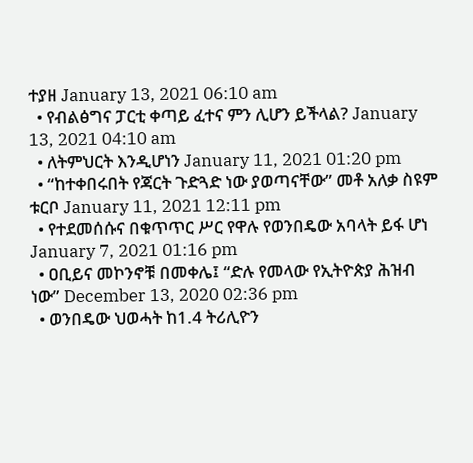ተያዘ January 13, 2021 06:10 am
  • የብልፅግና ፓርቲ ቀጣይ ፈተና ምን ሊሆን ይችላል? January 13, 2021 04:10 am
  • ለትምህርት እንዲሆነን January 11, 2021 01:20 pm
  • “ከተቀበሩበት የጃርት ጉድጓድ ነው ያወጣናቸው” መቶ አለቃ ስዩም ቱርቦ January 11, 2021 12:11 pm
  • የተደመሰሱና በቁጥጥር ሥር የዋሉ የወንበዴው አባላት ይፋ ሆነ January 7, 2021 01:16 pm
  • ዐቢይና መኮንኖቹ በመቀሌ፤ “ድሉ የመላው የኢትዮጵያ ሕዝብ ነው” December 13, 2020 02:36 pm
  • ወንበዴው ህወሓት ከ1.4 ትሪሊዮን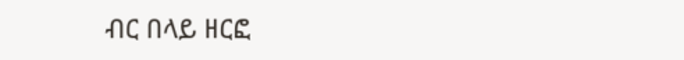ብር በላይ ዘርፎ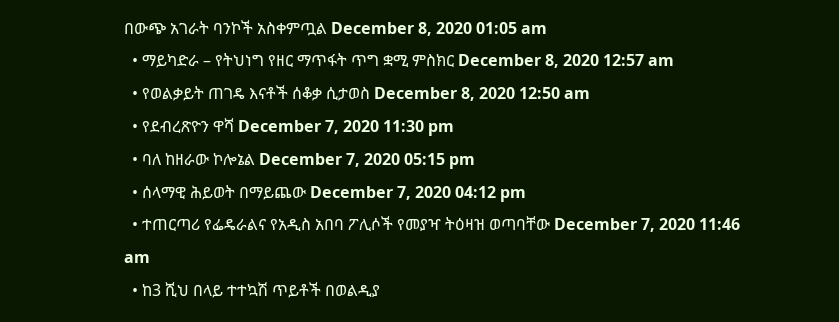በውጭ አገራት ባንኮች አስቀምጧል December 8, 2020 01:05 am
  • ማይካድራ – የትህነግ የዘር ማጥፋት ጥግ ቋሚ ምስክር December 8, 2020 12:57 am
  • የወልቃይት ጠገዴ እናቶች ሰቆቃ ሲታወስ December 8, 2020 12:50 am
  • የደብረጽዮን ዋሻ December 7, 2020 11:30 pm
  • ባለ ከዘራው ኮሎኔል December 7, 2020 05:15 pm
  • ሰላማዊ ሕይወት በማይጨው December 7, 2020 04:12 pm
  • ተጠርጣሪ የፌዴራልና የአዲስ አበባ ፖሊሶች የመያዣ ትዕዛዝ ወጣባቸው December 7, 2020 11:46 am
  • ከ3 ሺህ በላይ ተተኳሽ ጥይቶች በወልዲያ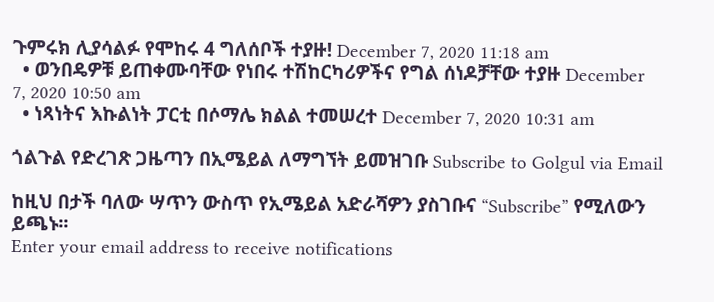ጉምሩክ ሊያሳልፉ የሞከሩ 4 ግለሰቦች ተያዙ! December 7, 2020 11:18 am
  • ወንበዴዎቹ ይጠቀሙባቸው የነበሩ ተሽከርካሪዎችና የግል ሰነዶቻቸው ተያዙ December 7, 2020 10:50 am
  • ነጻነትና እኩልነት ፓርቲ በሶማሌ ክልል ተመሠረተ December 7, 2020 10:31 am

ጎልጉል የድረገጽ ጋዜጣን በኢሜይል ለማግኘት ይመዝገቡ Subscribe to Golgul via Email

ከዚህ በታች ባለው ሣጥን ውስጥ የኢሜይል አድራሻዎን ያስገቡና “Subscribe” የሚለውን ይጫኑ፡፡
Enter your email address to receive notifications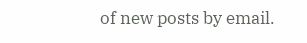of new posts by email.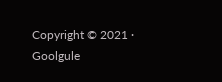Copyright © 2021 · Goolgule